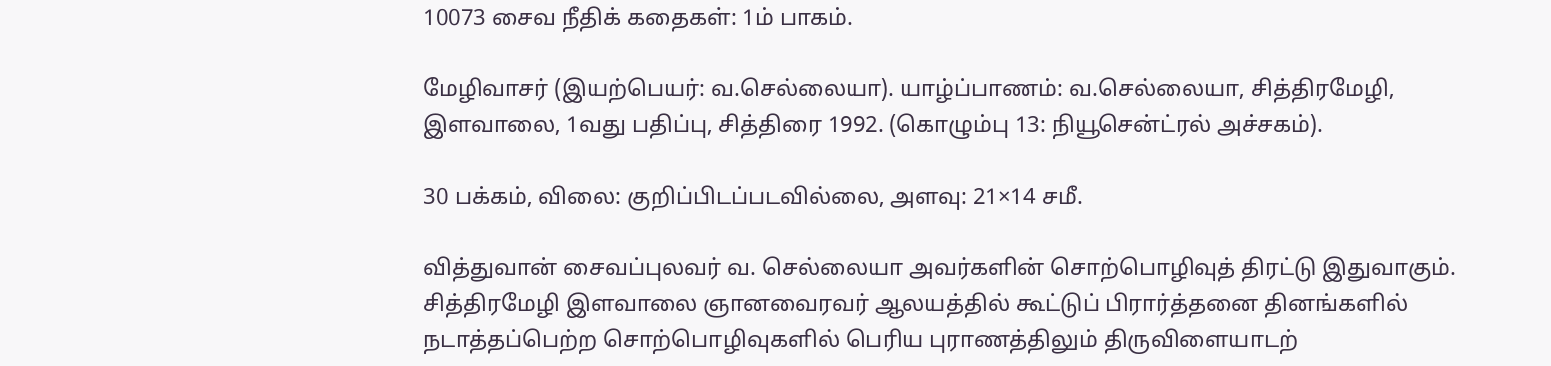10073 சைவ நீதிக் கதைகள்: 1ம் பாகம்.

மேழிவாசர் (இயற்பெயர்: வ.செல்லையா). யாழ்ப்பாணம்: வ.செல்லையா, சித்திரமேழி, இளவாலை, 1வது பதிப்பு, சித்திரை 1992. (கொழும்பு 13: நியூசென்ட்ரல் அச்சகம்).

30 பக்கம், விலை: குறிப்பிடப்படவில்லை, அளவு: 21×14 சமீ.

வித்துவான் சைவப்புலவர் வ. செல்லையா அவர்களின் சொற்பொழிவுத் திரட்டு இதுவாகும். சித்திரமேழி இளவாலை ஞானவைரவர் ஆலயத்தில் கூட்டுப் பிரார்த்தனை தினங்களில் நடாத்தப்பெற்ற சொற்பொழிவுகளில் பெரிய புராணத்திலும் திருவிளையாடற்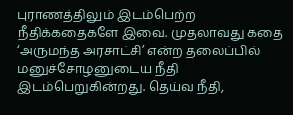புராணத்திலும் இடம்பெற்ற நீதிக்கதைகளே இவை. முதலாவது கதை ‘அருமந்த அரசாட்சி’ என்ற தலைப்பில் மனுச்சோழனுடைய நீதி இடம்பெறுகின்றது. தெய்வ நீதி,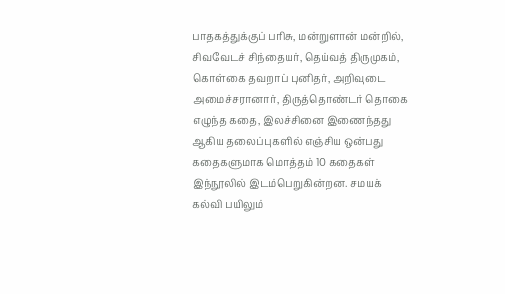பாதகத்துக்குப் பரிசு, மன்றுளான் மன்றில், சிவவேடச் சிந்தையர், தெய்வத் திருமுகம், கொள்கை தவறாப் புனிதர், அறிவுடை அமைச்சரானார், திருத்தொண்டர் தொகை எழுந்த கதை, இலச்சினை இணைந்தது ஆகிய தலைப்புகளில் எஞ்சிய ஒன்பது கதைகளுமாக மொத்தம் 10 கதைகள் இந்நூலில் இடம்பெறுகின்றன. சமயக் கல்வி பயிலும்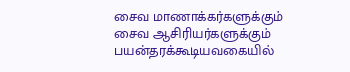சைவ மாணாக்கர்களுக்கும் சைவ ஆசிரியர்களுக்கும் பயன்தரக்கூடியவகையில்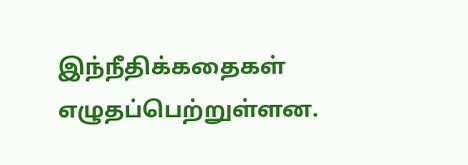இந்நீதிக்கதைகள்  எழுதப்பெற்றுள்ளன.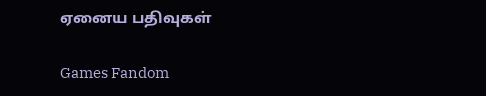ஏனைய பதிவுகள்

Games Fandom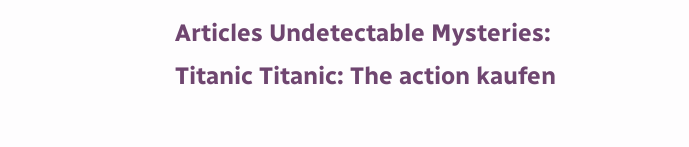Articles Undetectable Mysteries: Titanic Titanic: The action kaufen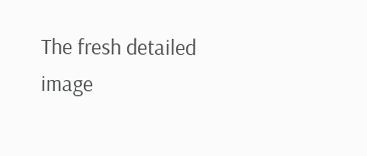The fresh detailed image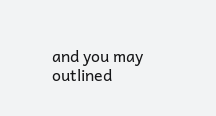and you may outlined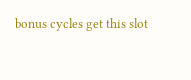bonus cycles get this slot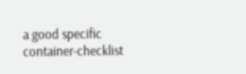a good specific container-checklist